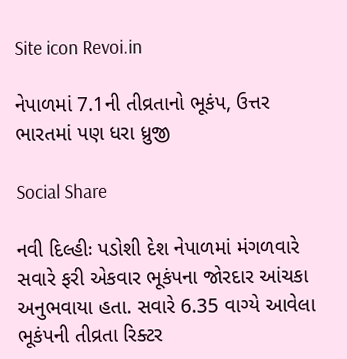Site icon Revoi.in

નેપાળમાં 7.1ની તીવ્રતાનો ભૂકંપ, ઉત્તર ભારતમાં પણ ધરા ધ્રુજી

Social Share

નવી દિલ્હીઃ પડોશી દેશ નેપાળમાં મંગળવારે સવારે ફરી એકવાર ભૂકંપના જોરદાર આંચકા અનુભવાયા હતા. સવારે 6.35 વાગ્યે આવેલા ભૂકંપની તીવ્રતા રિક્ટર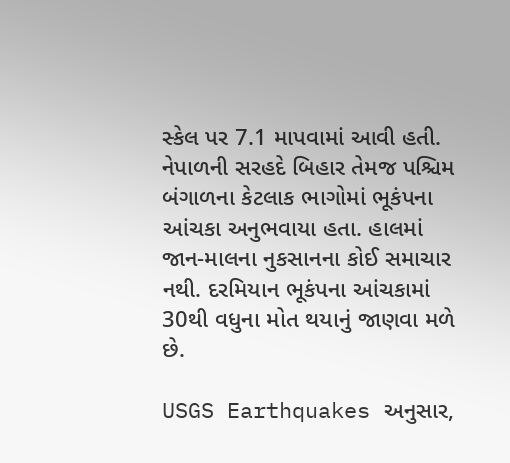સ્કેલ પર 7.1 માપવામાં આવી હતી. નેપાળની સરહદે બિહાર તેમજ પશ્ચિમ બંગાળના કેટલાક ભાગોમાં ભૂકંપના આંચકા અનુભવાયા હતા. હાલમાં જાન-માલના નુકસાનના કોઈ સમાચાર નથી. દરમિયાન ભૂકંપના આંચકામાં 30થી વધુના મોત થયાનું જાણવા મળે છે.

USGS Earthquakes અનુસાર,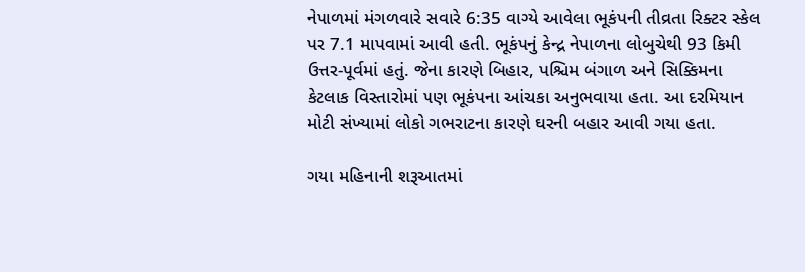નેપાળમાં મંગળવારે સવારે 6:35 વાગ્યે આવેલા ભૂકંપની તીવ્રતા રિક્ટર સ્કેલ પર 7.1 માપવામાં આવી હતી. ભૂકંપનું કેન્દ્ર નેપાળના લોબુચેથી 93 કિમી ઉત્તર-પૂર્વમાં હતું. જેના કારણે બિહાર, પશ્ચિમ બંગાળ અને સિક્કિમના કેટલાક વિસ્તારોમાં પણ ભૂકંપના આંચકા અનુભવાયા હતા. આ દરમિયાન મોટી સંખ્યામાં લોકો ગભરાટના કારણે ઘરની બહાર આવી ગયા હતા.

ગયા મહિનાની શરૂઆતમાં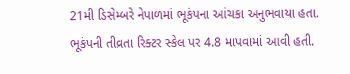21મી ડિસેમ્બરે નેપાળમાં ભૂકંપના આંચકા અનુભવાયા હતા. ભૂકંપની તીવ્રતા રિક્ટર સ્કેલ પર 4.8 માપવામાં આવી હતી.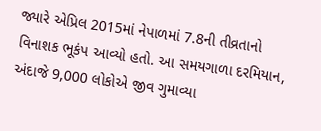જ્યારે એપ્રિલ 2015માં નેપાળમાં 7.8ની તીવ્રતાનો વિનાશક ભૂકંપ આવ્યો હતો. આ સમયગાળા દરમિયાન, અંદાજે 9,000 લોકોએ જીવ ગુમાવ્યા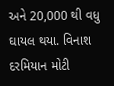અને 20,000 થી વધુ ઘાયલ થયા. વિનાશ દરમિયાન મોટી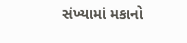સંખ્યામાં મકાનો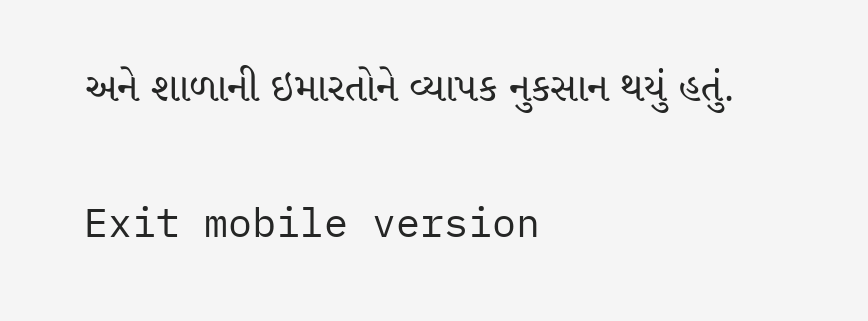અને શાળાની ઇમારતોને વ્યાપક નુકસાન થયું હતું.

Exit mobile version